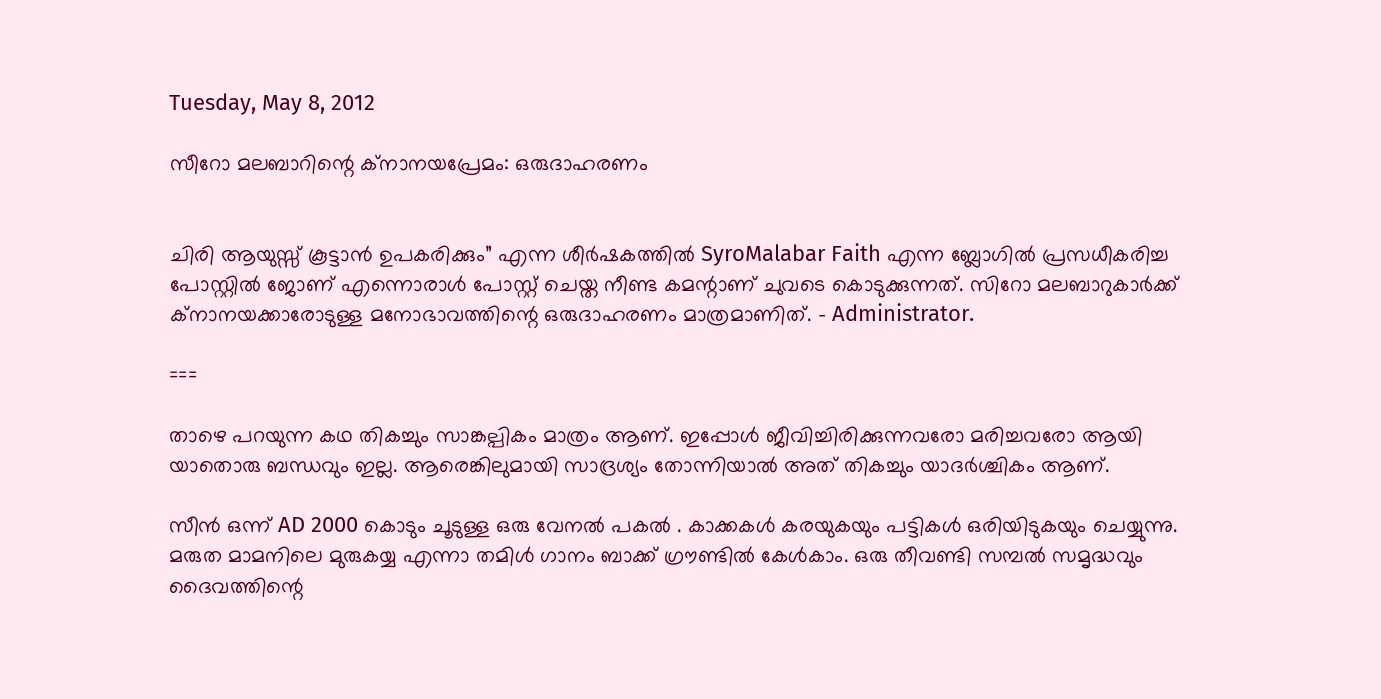Tuesday, May 8, 2012

സീറോ മലബാറിന്റെ ക്നാനയപ്രേമം: ഒരുദാഹരണം


ചിരി ആയുസ്സ് കൂട്ടാന്‍ ഉപകരിക്കും” എന്ന ശീര്‍ഷകത്തില്‍ SyroMalabar Faith എന്ന ബ്ലോഗില്‍ പ്രസധീകരിച്ച പോസ്റ്റില്‍ ജോണ് എന്നൊരാള്‍ പോസ്റ്റ്‌ ചെയ്ത നീണ്ട കമന്റാണ് ചുവടെ കൊടുക്കുന്നത്. സിറോ മലബാറുകാര്‍ക്ക് ക്നാനയക്കാരോടുള്ള മനോഭാവത്തിന്റെ ഒരുദാഹരണം മാത്രമാണിത്. – Administrator.

===

താഴെ പറയുന്ന കഥ തികച്ചും സാങ്കല്പികം മാത്രം ആണ്. ഇപ്പോള്‍ ജീവിച്ചിരിക്കുന്നവരോ മരിച്ചവരോ ആയി യാതൊരു ബന്ധവും ഇല്ല. ആരെങ്കിലുമായി സാദ്രശ്യം തോന്നിയാല്‍ അത് തികച്ചും യാദര്‍ശ്ചികം ആണ്.

സീന്‍ ഒന്ന് AD 2000 കൊടും ചൂടുള്ള ഒരു വേനല്‍ പകല്‍ . കാക്കകള്‍ കരയുകയും പട്ടികള്‍ ഒരിയിടുകയും ചെയ്യുന്നു. മരുത മാമനിലെ മുരുകയ്യ എന്നാ തമിള്‍ ഗാനം ബാക്ക് ഗ്രൗണ്ടില്‍ കേള്‍കാം. ഒരു തീവണ്ടി സമ്പല്‍ സമൃദ്ധവും ദൈവത്തിന്റെ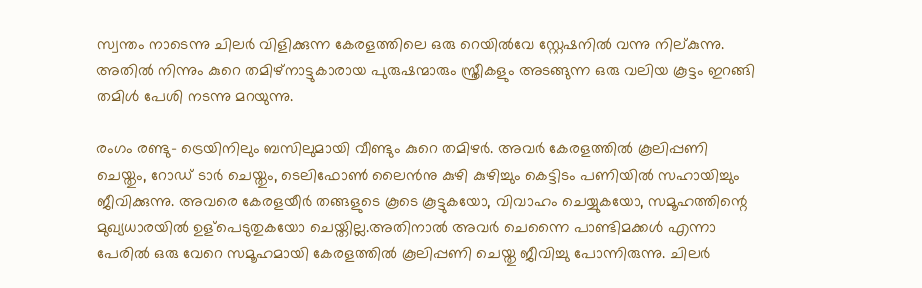സ്വന്തം നാടെന്നു ചിലര്‍ വിളിക്കുന്ന കേരളത്തിലെ ഒരു റെയില്‍വേ സ്റ്റേഷനില്‍ വന്നു നില്കുന്നു. അതില്‍ നിന്നും കുറെ തമിഴ്നാട്ടുകാരായ പുരുഷന്മാരും സ്ത്രീകളും അടങ്ങുന്ന ഒരു വലിയ കൂട്ടം ഇറങ്ങി തമിള്‍ പേശി നടന്നു മറയുന്നു.

രംഗം രണ്ടു- ട്രെയിനിലും ബസിലുമായി വീണ്ടും കുറെ തമിഴര്‍. അവര്‍ കേരളത്തില്‍ കൂലിപ്പണി ചെയ്തും, റോഡ്‌ ടാര്‍ ചെയ്തും, ടെലിഫോണ്‍ ലൈന്‍നു കുഴി കുഴിച്ചും കെട്ടിടം പണിയില്‍ സഹായിച്ചും ജീവിക്കുന്നു. അവരെ കേരളയീര്‍ തങ്ങളുടെ കൂടെ കൂട്ടുകയോ, വിവാഹം ചെയ്യുകയോ, സമൂഹത്തിന്റെ മുഖ്യധാരയില്‍ ഉള്പെടുതുകയോ ചെയ്തില്ല.അതിനാല്‍ അവര്‍ ചെന്നൈ പാണ്ടിമക്കള്‍ എന്നാ പേരില്‍ ഒരു വേറെ സമൂഹമായി കേരളത്തില്‍ കൂലിപ്പണി ചെയ്തു ജീവിച്ചു പോന്നിരുന്നു. ചിലര്‍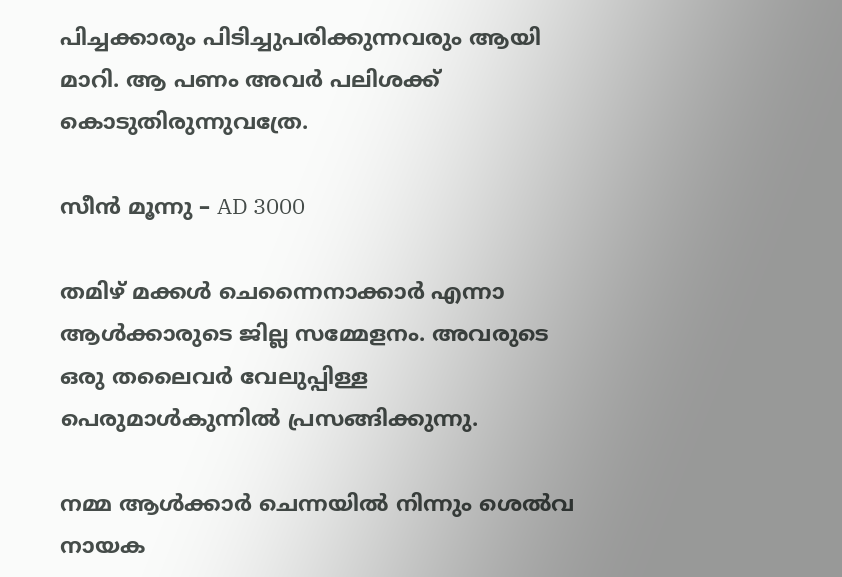പിച്ചക്കാരും പിടിച്ചുപരിക്കുന്നവരും ആയി മാറി. ആ പണം അവര്‍ പലിശക്ക് കൊടുതിരുന്നുവത്രേ.

സീന്‍ മൂന്നു – AD 3000

തമിഴ് മക്കള്‍ ചെന്നൈനാക്കാര്‍ എന്നാ ആള്‍ക്കാരുടെ ജില്ല സമ്മേളനം. അവരുടെ ഒരു തലൈവര്‍ വേലുപ്പിള്ള പെരുമാള്‍കുന്നില്‍ പ്രസങ്ങിക്കുന്നു.

നമ്മ ആള്‍ക്കാര്‍ ചെന്നയില്‍ നിന്നും ശെല്‍വ നായക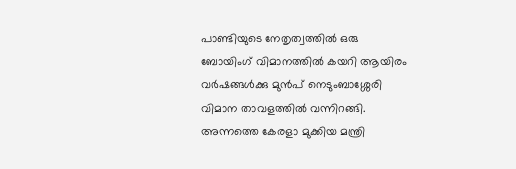പാണ്ടിയുടെ നേതൃത്വത്തില്‍ ഒരു ബോയിംഗ് വിമാനത്തില്‍ കയറി ആയിരം വര്‍ഷങ്ങള്‍ക്കു മുന്‍പ് നെടുംബാശ്ശേരി വിമാന താവളത്തില്‍ വന്നിറങ്ങി. അന്നത്തെ കേരളാ മുക്കിയ മന്ത്രി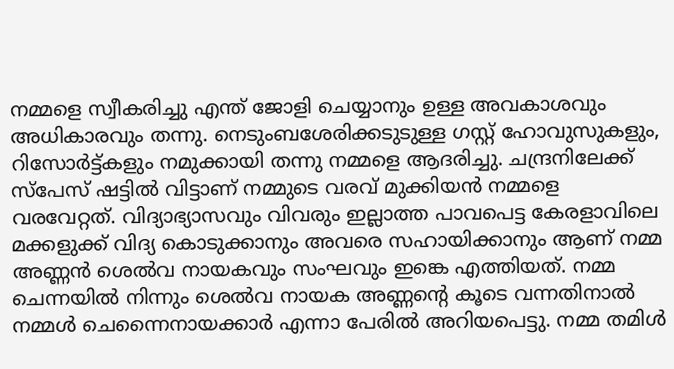നമ്മളെ സ്വീകരിച്ചു എന്ത് ജോളി ചെയ്യാനും ഉള്ള അവകാശവും അധികാരവും തന്നു. നെടുംബശേരിക്കടുടുള്ള ഗസ്റ്റ്‌ ഹോവുസുകളും, റിസോര്‍ട്ട്കളും നമുക്കായി തന്നു നമ്മളെ ആദരിച്ചു. ചന്ദ്രനിലേക്ക് സ്പേസ് ഷട്ടില്‍ വിട്ടാണ് നമ്മുടെ വരവ് മുക്കിയന്‍ നമ്മളെ വരവേറ്റത്. വിദ്യാഭ്യാസവും വിവരും ഇല്ലാത്ത പാവപെട്ട കേരളാവിലെ മക്കളുക്ക് വിദ്യ കൊടുക്കാനും അവരെ സഹായിക്കാനും ആണ് നമ്മ അണ്ണന്‍ ശെല്‍വ നായകവും സംഘവും ഇങ്കെ എത്തിയത്. നമ്മ ചെന്നയില്‍ നിന്നും ശെല്‍വ നായക അണ്ണന്റെ കൂടെ വന്നതിനാല്‍ നമ്മള്‍ ചെന്നൈനായക്കാര്‍ എന്നാ പേരില്‍ അറിയപെട്ടു. നമ്മ തമിള്‍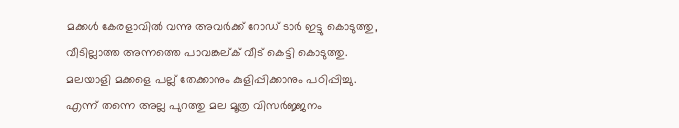മക്കള്‍ കേരളാവില്‍ വന്നു അവര്‍ക്ക് റോഡ്‌ ടാര്‍ ഇട്ടു കൊടുത്തു, വീടില്ലാത്ത അന്നത്തെ പാവങ്കല്ക് വീട് കെട്ടി കൊടുത്തു. മലയാളി മക്കളെ പല്ല് തേക്കാനും കുളിപ്പിക്കാനും പഠിപ്പിച്ചു. എന്ന് തന്നെ അല്ല പുറത്തു മല മൂത്ര വിസര്‍ജ്ജനം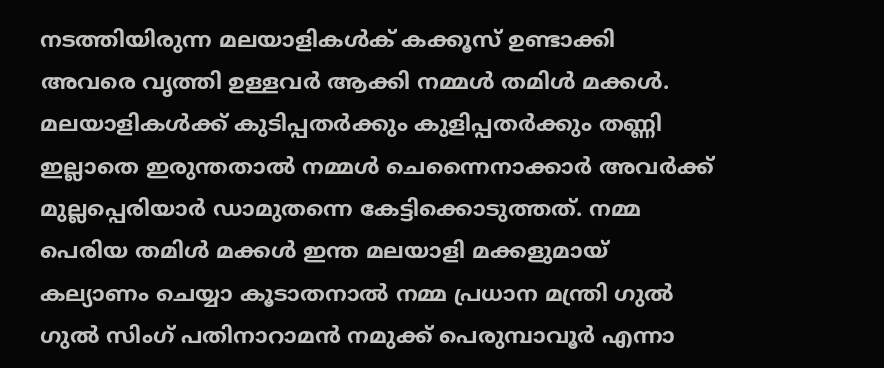നടത്തിയിരുന്ന മലയാളികള്‍ക് കക്കൂസ് ഉണ്ടാക്കി അവരെ വൃത്തി ഉള്ളവര്‍ ആക്കി നമ്മള്‍ തമിള്‍ മക്കള്‍. മലയാളികള്‍ക്ക് കുടിപ്പതര്‍ക്കും കുളിപ്പതര്‍ക്കും തണ്ണി ഇല്ലാതെ ഇരുന്തതാല്‍ നമ്മള്‍ ചെന്നൈനാക്കാര്‍ അവര്‍ക്ക് മുല്ലപ്പെരിയാര്‍ ഡാമുതന്നെ കേട്ടിക്കൊടുത്തത്. നമ്മ പെരിയ തമിള്‍ മക്കള്‍ ഇന്ത മലയാളി മക്കളുമായ് കല്യാണം ചെയ്യാ കൂടാതനാല്‍ നമ്മ പ്രധാന മന്ത്രി ഗുല്‍ ഗുല്‍ സിംഗ് പതിനാറാമന്‍ നമുക്ക് പെരുമ്പാവൂര്‍ എന്നാ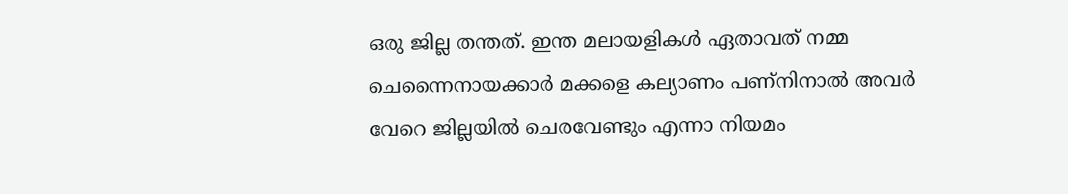ഒരു ജില്ല തന്തത്. ഇന്ത മലായളികള്‍ ഏതാവത് നമ്മ ചെന്നൈനായക്കാര്‍ മക്കളെ കല്യാണം പണ്നിനാല്‍ അവര്‍ വേറെ ജില്ലയില്‍ ചെരവേണ്ടും എന്നാ നിയമം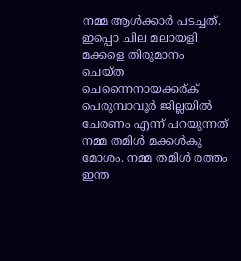നമ്മ ആള്‍ക്കാര്‍ പടച്ചത്. ഇപ്പൊ ചില മലായളി മക്കളെ തിരുമാനം ചെയ്ത ചെന്നൈനായക്കര്ക് പെരുമ്പാവൂര്‍ ജില്ലയില്‍ ചേരണം എന്ന് പറയുന്നത് നമ്മ തമിള്‍ മക്കള്‍കു മോശം. നമ്മ തമിള്‍ രത്തം ഇന്ത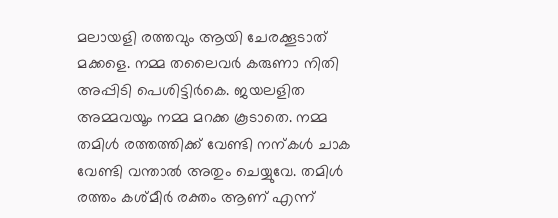മലായളി രത്തവും ആയി ചേരക്കൂടാത് മക്കളെ. നമ്മ തലൈവര്‍ കരുണാ നിതി അപ്പിടി പെശിട്ടിര്‍കെ. ജയലളിത അമ്മവയൂം നമ്മ മറക്ക കൂടാതെ. നമ്മ തമിള്‍ രത്തത്തിക്ക് വേണ്ടി നന്കള്‍ ചാക വേണ്ടി വന്താല്‍ അതും ചെയ്യുവേ. തമിള്‍ രത്തം കശ്മീര്‍ രക്തം ആണ് എന്ന്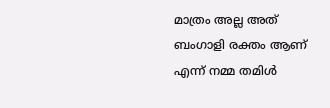മാത്രം അല്ല അത് ബംഗാളി രക്തം ആണ് എന്ന് നമ്മ തമിള്‍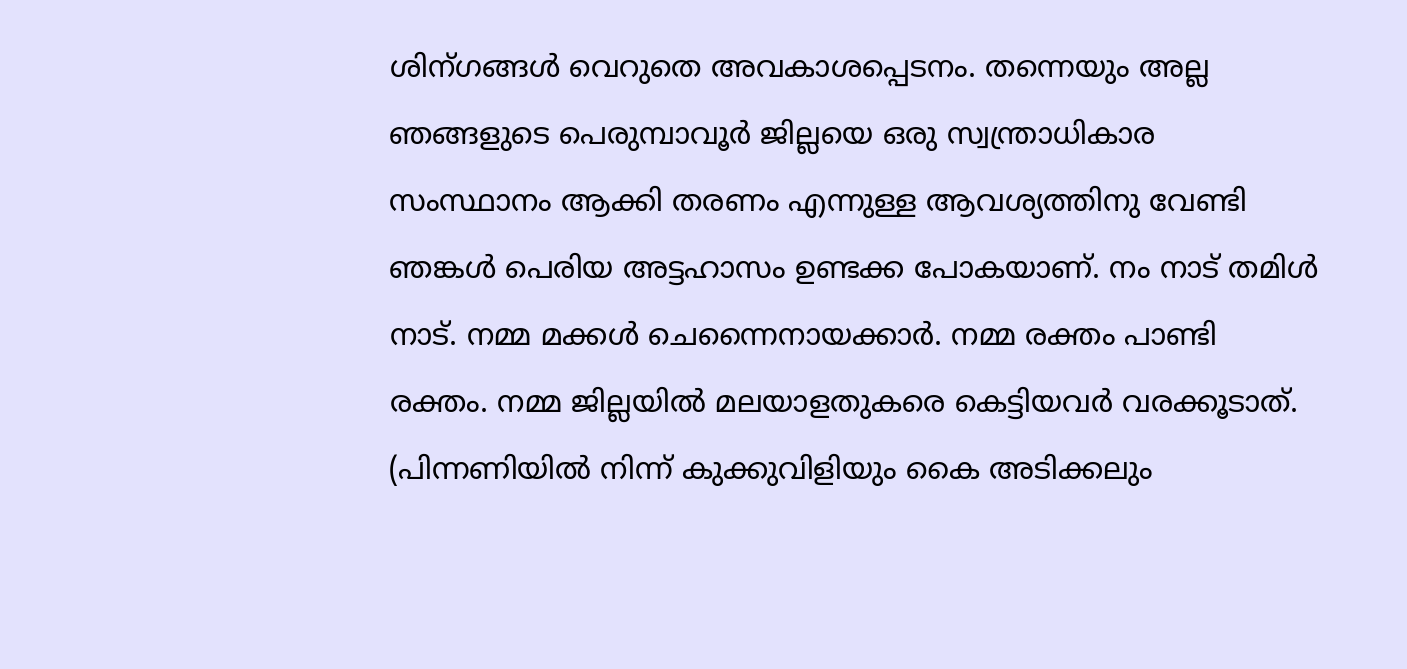ശിന്ഗങ്ങള്‍ വെറുതെ അവകാശപ്പെടനം. തന്നെയും അല്ല ഞങ്ങളുടെ പെരുമ്പാവൂര്‍ ജില്ലയെ ഒരു സ്വന്ത്രാധികാര സംസ്ഥാനം ആക്കി തരണം എന്നുള്ള ആവശ്യത്തിനു വേണ്ടി ഞങ്കള്‍ പെരിയ അട്ടഹാസം ഉണ്ടക്ക പോകയാണ്. നം നാട് തമിള്‍ നാട്. നമ്മ മക്കള്‍ ചെന്നൈനായക്കാര്‍. നമ്മ രക്തം പാണ്ടി രക്തം. നമ്മ ജില്ലയില്‍ മലയാളതുകരെ കെട്ടിയവര്‍ വരക്കൂടാത്‌. (പിന്നണിയില്‍ നിന്ന് കുക്കുവിളിയും കൈ അടിക്കലും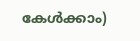കേള്‍ക്കാം)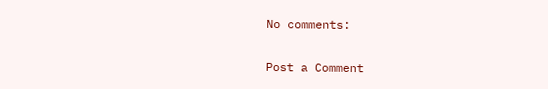No comments:

Post a Comment